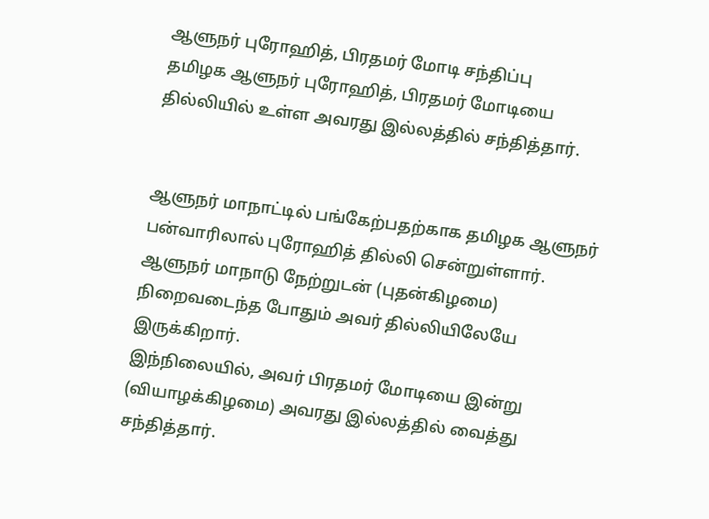ஆளுநர் புரோஹித், பிரதமர் மோடி சந்திப்பு
தமிழக ஆளுநர் புரோஹித், பிரதமர் மோடியை தில்லியில் உள்ள அவரது இல்லத்தில் சந்தித்தார்.


ஆளுநர் மாநாட்டில் பங்கேற்பதற்காக தமிழக ஆளுநர் பன்வாரிலால் புரோஹித் தில்லி சென்றுள்ளார். ஆளுநர் மாநாடு நேற்றுடன் (புதன்கிழமை) நிறைவடைந்த போதும் அவர் தில்லியிலேயே இருக்கிறார்.
இந்நிலையில், அவர் பிரதமர் மோடியை இன்று (வியாழக்கிழமை) அவரது இல்லத்தில் வைத்து சந்தித்தார்.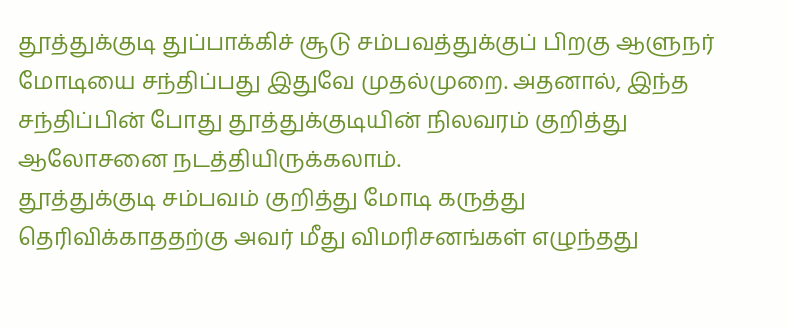தூத்துக்குடி துப்பாக்கிச் சூடு சம்பவத்துக்குப் பிறகு ஆளுநர் மோடியை சந்திப்பது இதுவே முதல்முறை. அதனால், இந்த சந்திப்பின் போது தூத்துக்குடியின் நிலவரம் குறித்து ஆலோசனை நடத்தியிருக்கலாம்.
தூத்துக்குடி சம்பவம் குறித்து மோடி கருத்து தெரிவிக்காததற்கு அவர் மீது விமரிசனங்கள் எழுந்தது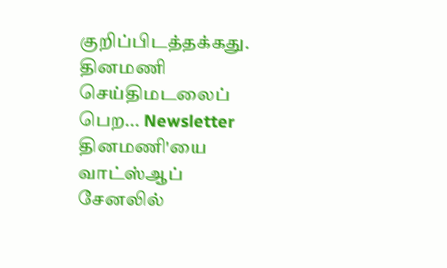குறிப்பிடத்தக்கது.
தினமணி செய்திமடலைப் பெற... Newsletter
தினமணி'யை வாட்ஸ்ஆப் சேனலில்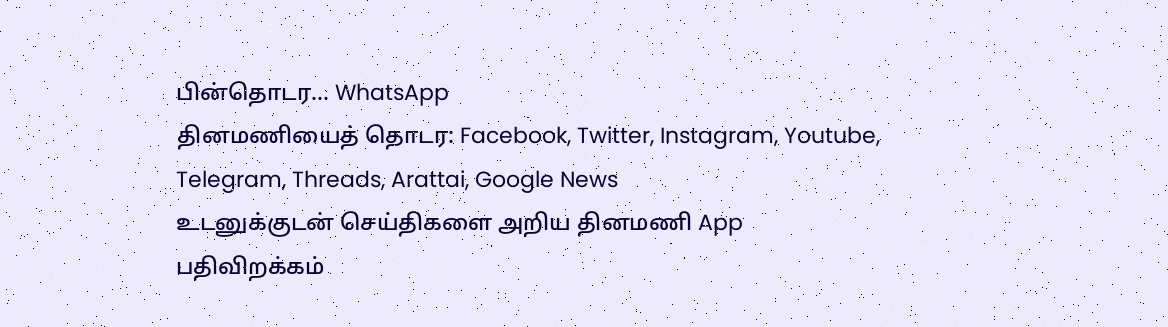பின்தொடர... WhatsApp
தினமணியைத் தொடர: Facebook, Twitter, Instagram, Youtube, Telegram, Threads, Arattai, Google News
உடனுக்குடன் செய்திகளை அறிய தினமணி App பதிவிறக்கம்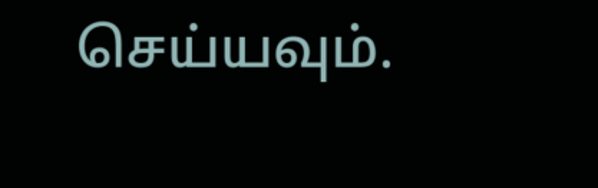செய்யவும்.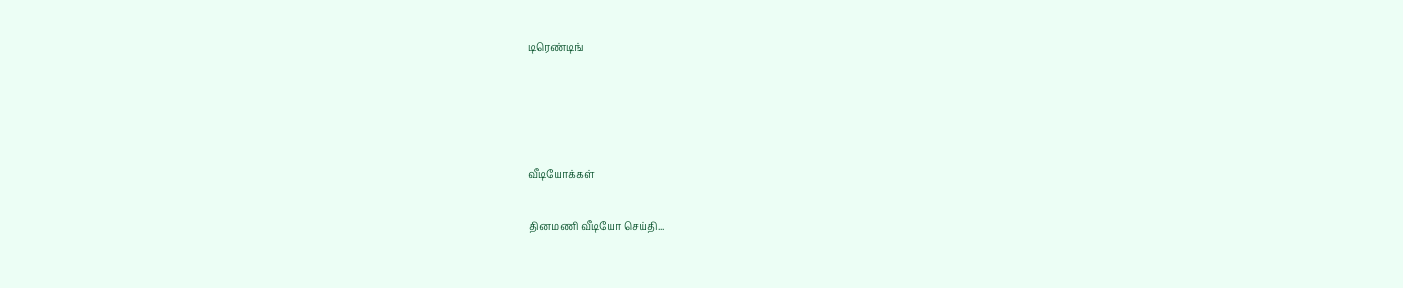டிரெண்டிங்




வீடியோக்கள்

தினமணி வீடியோ செய்தி...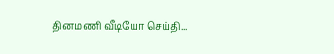தினமணி வீடியோ செய்தி...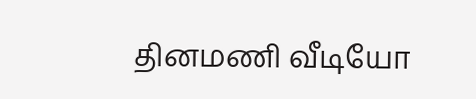தினமணி வீடியோ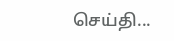செய்தி...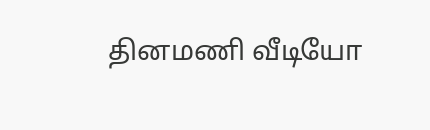தினமணி வீடியோ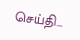செய்தி...